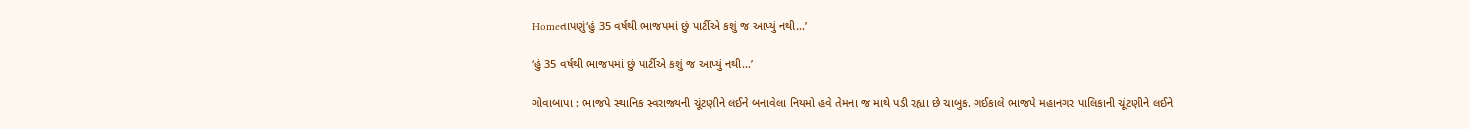Homeતાપણું‘હું 35 વર્ષથી ભાજપમાં છું પાર્ટીએ કશું જ આપ્યું નથી...’

‘હું 35 વર્ષથી ભાજપમાં છું પાર્ટીએ કશું જ આપ્યું નથી…’

ગોવાબાપા : ભાજપે સ્થાનિક સ્વરાજ્યની ચૂંટણીને લઈને બનાવેલા નિયમો હવે તેમના જ માથે પડી રહ્યા છે ચાબુક. ગઈકાલે ભાજપે મહાનગર પાલિકાની ચૂંટણીને લઈને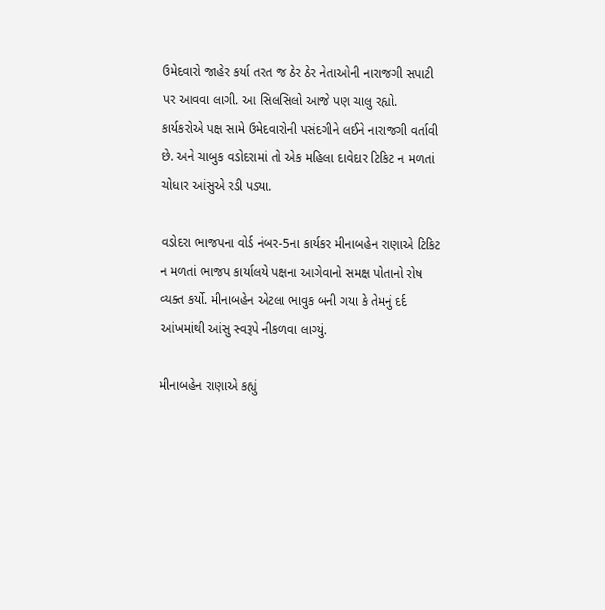ઉમેદવારો જાહેર કર્યા તરત જ ઠેર ઠેર નેતાઓની નારાજગી સપાટી પર આવવા લાગી. આ સિલસિલો આજે પણ ચાલુ રહ્યો. કાર્યકરોએ પક્ષ સામે ઉમેદવારોની પસંદગીને લઈને નારાજગી વર્તાવી છે. અને ચાબુક વડોદરામાં તો એક મહિલા દાવેદાર ટિકિટ ન મળતાં ચોધાર આંસુએ રડી પડ્યા.

વડોદરા ભાજપના વોર્ડ નંબર-5ના કાર્યકર મીનાબહેન રાણાએ ટિકિટ ન મળતાં ભાજપ કાર્યાલયે પક્ષના આગેવાનો સમક્ષ પોતાનો રોષ વ્યક્ત કર્યો. મીનાબહેન એટલા ભાવુક બની ગયા કે તેમનું દર્દ આંખમાંથી આંસુ સ્વરૂપે નીકળવા લાગ્યું.

મીનાબહેન રાણાએ કહ્યું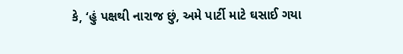કે, ‘હું પક્ષથી નારાજ છું, અમે પાર્ટી માટે ઘસાઈ ગયા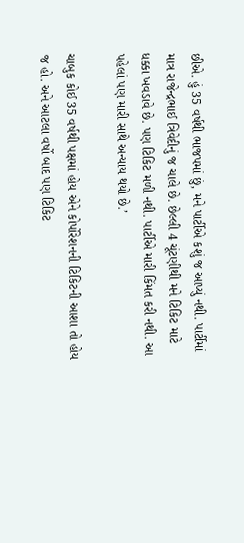છીએ. હું 35 વર્ષથી ભાજપમાં છું, મને પાર્ટીએ કશું જ આપ્યું નથી. પાર્ટીમાં માત્ર રાજેન્દ્રભાઈ ત્રિવેદીનું જ ચાલે છે. છેલ્લી 4 ચૂંટણીથી મને ટિકિટ માટે ધક્કા ખવડાવે છે. પણ ટિકિટ મળી નથી. પાર્ટીએ મારી કિંમત કરી નથી. આ પહેલાં પણ મારી સાથે અન્યાય થયો છે.’

ચાબુક કોઈ 35 વર્ષથી પક્ષમાં હોય એને કોર્પોરેશનની ટિકિટની આશા તો હોય જ હો. અને આટલા વર્ષો બાદ પણ ટિકિટ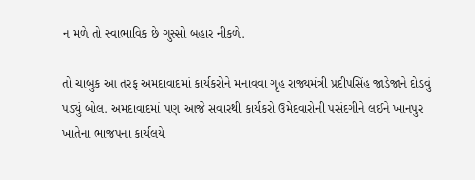ન મળે તો સ્વાભાવિક છે ગુસ્સો બહાર નીકળે.

તો ચાબુક આ તરફ અમદાવાદમાં કાર્યકરોને મનાવવા ગૃહ રાજ્યમંત્રી પ્રદીપસિંહ જાડેજાને દોડવું પડ્યું બોલ. અમદાવાદમાં પણ આજે સવારથી કાર્યકરો ઉમેદવારોની પસંદગીને લઈને ખાનપુર ખાતેના ભાજપના કાર્યલયે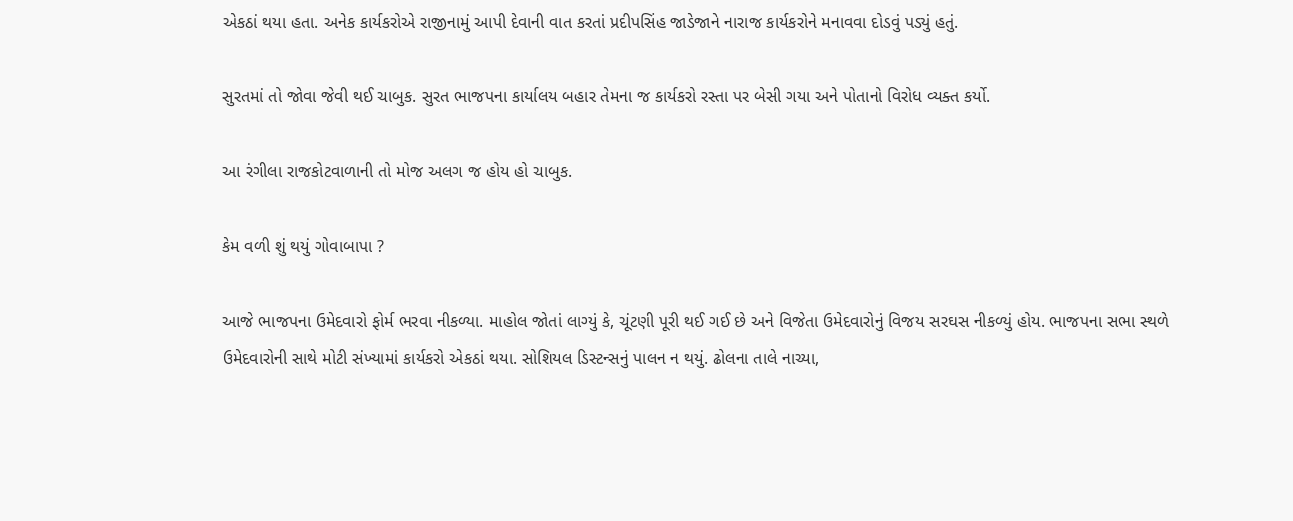એકઠાં થયા હતા. અનેક કાર્યકરોએ રાજીનામું આપી દેવાની વાત કરતાં પ્રદીપસિંહ જાડેજાને નારાજ કાર્યકરોને મનાવવા દોડવું પડ્યું હતું.

સુરતમાં તો જોવા જેવી થઈ ચાબુક. સુરત ભાજપના કાર્યાલય બહાર તેમના જ કાર્યકરો રસ્તા પર બેસી ગયા અને પોતાનો વિરોધ વ્યક્ત કર્યો.

આ રંગીલા રાજકોટવાળાની તો મોજ અલગ જ હોય હો ચાબુક.

કેમ વળી શું થયું ગોવાબાપા ?

આજે ભાજપના ઉમેદવારો ફોર્મ ભરવા નીકળ્યા. માહોલ જોતાં લાગ્યું કે, ચૂંટણી પૂરી થઈ ગઈ છે અને વિજેતા ઉમેદવારોનું વિજય સરઘસ નીકળ્યું હોય. ભાજપના સભા સ્થળે ઉમેદવારોની સાથે મોટી સંખ્યામાં કાર્યકરો એકઠાં થયા. સોશિયલ ડિસ્ટન્સનું પાલન ન થયું. ઢોલના તાલે નાચ્યા,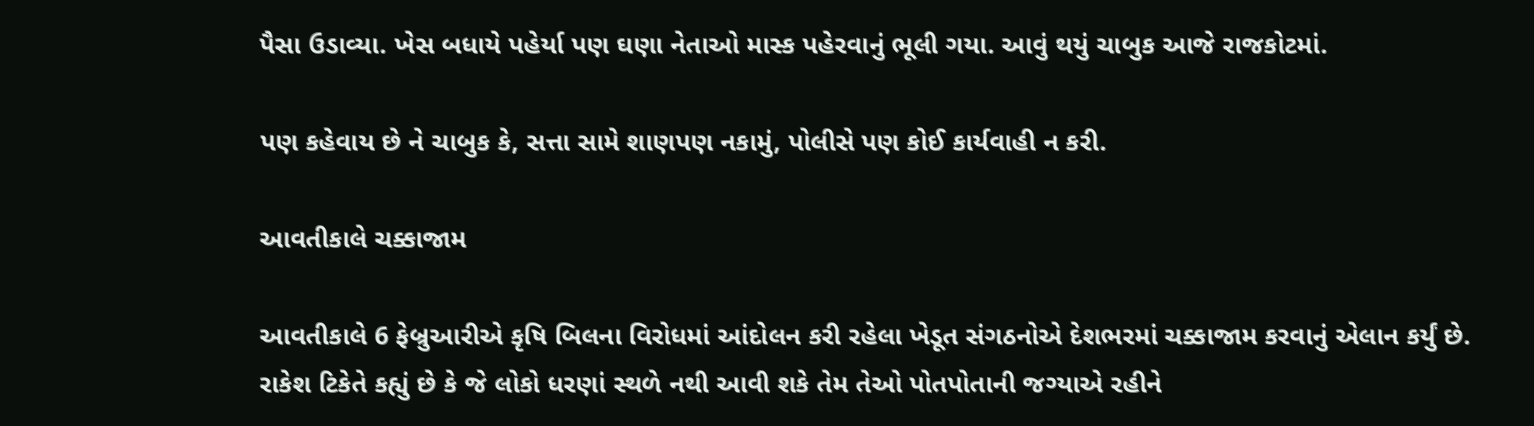પૈસા ઉડાવ્યા. ખેસ બધાયે પહેર્યા પણ ઘણા નેતાઓ માસ્ક પહેરવાનું ભૂલી ગયા. આવું થયું ચાબુક આજે રાજકોટમાં.

પણ કહેવાય છે ને ચાબુક કે, સત્તા સામે શાણપણ નકામું, પોલીસે પણ કોઈ કાર્યવાહી ન કરી.

આવતીકાલે ચક્કાજામ

આવતીકાલે 6 ફેબ્રુઆરીએ કૃષિ બિલના વિરોધમાં આંદોલન કરી રહેલા ખેડૂત સંગઠનોએ દેશભરમાં ચક્કાજામ કરવાનું એલાન કર્યું છે. રાકેશ ટિકેતે કહ્યું છે કે જે લોકો ધરણાં સ્થળે નથી આવી શકે તેમ તેઓ પોતપોતાની જગ્યાએ રહીને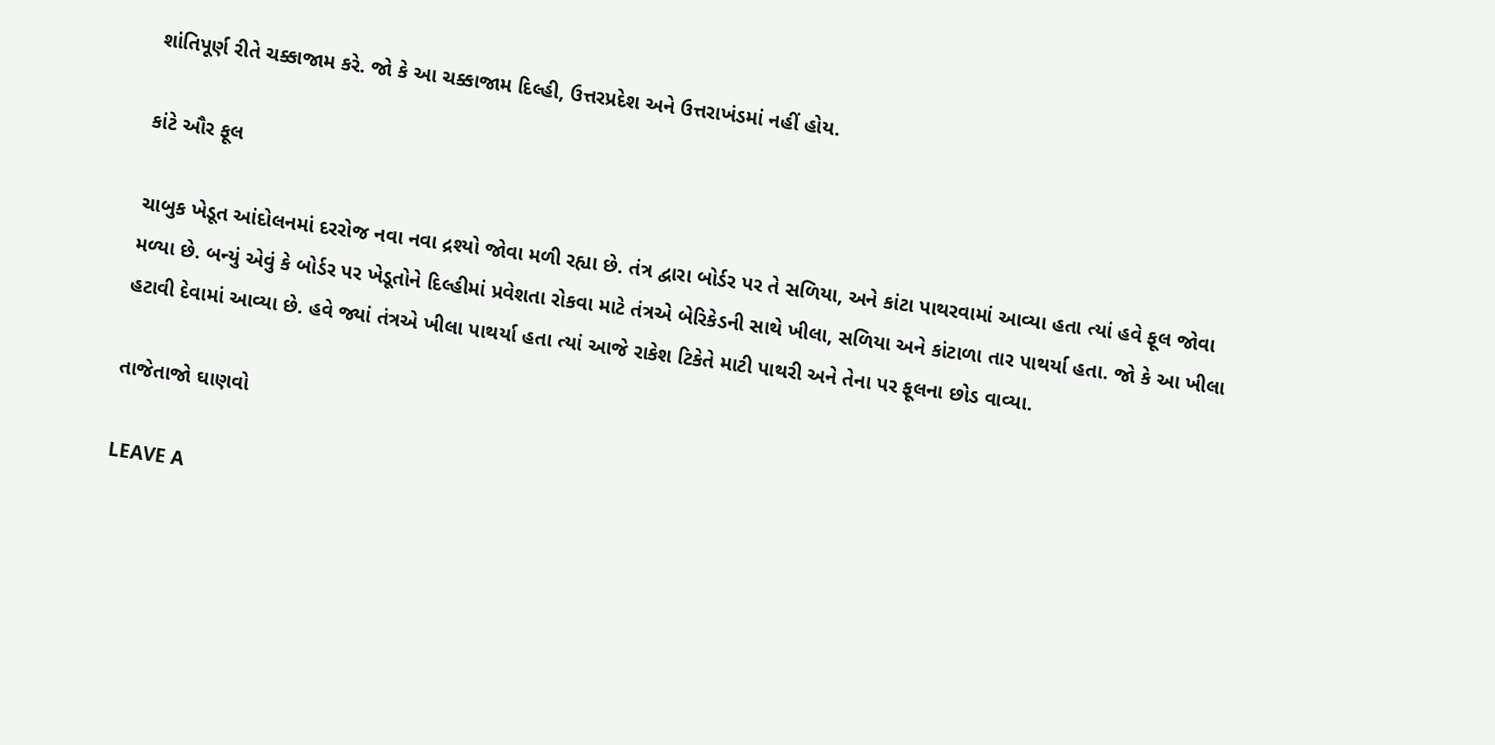શાંતિપૂર્ણ રીતે ચક્કાજામ કરે. જો કે આ ચક્કાજામ દિલ્હી, ઉત્તરપ્રદેશ અને ઉત્તરાખંડમાં નહીં હોય.

કાંટે ઔર ફૂલ

ચાબુક ખેડૂત આંદોલનમાં દરરોજ નવા નવા દ્રશ્યો જોવા મળી રહ્યા છે. તંત્ર દ્વારા બોર્ડર પર તે સળિયા, અને કાંટા પાથરવામાં આવ્યા હતા ત્યાં હવે ફૂલ જોવા મળ્યા છે. બન્યું એવું કે બોર્ડર પર ખેડૂતોને દિલ્હીમાં પ્રવેશતા રોકવા માટે તંત્રએ બેરિકેડની સાથે ખીલા, સળિયા અને કાંટાળા તાર પાથર્યા હતા. જો કે આ ખીલા હટાવી દેવામાં આવ્યા છે. હવે જ્યાં તંત્રએ ખીલા પાથર્યા હતા ત્યાં આજે રાકેશ ટિકેતે માટી પાથરી અને તેના પર ફૂલના છોડ વાવ્યા.

તાજેતાજો ઘાણવો

LEAVE A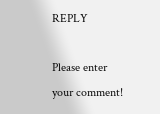REPLY

Please enter your comment!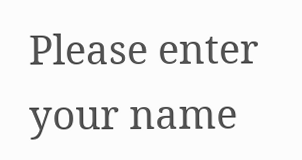Please enter your name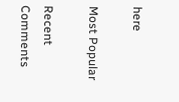here

Most Popular

Recent Comments